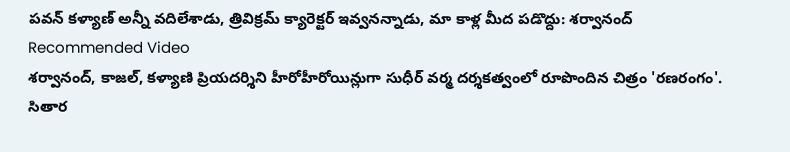పవన్ కళ్యాణ్ అన్నీ వదిలేశాడు, త్రివిక్రమ్ క్యారెక్టర్ ఇవ్వనన్నాడు, మా కాళ్ల మీద పడొద్దు: శర్వానంద్
Recommended Video
శర్వానంద్, కాజల్, కళ్యాణి ప్రియదర్శిని హీరోహీరోయిన్లుగా సుధీర్ వర్మ దర్శకత్వంలో రూపొందిన చిత్రం 'రణరంగం'. సితార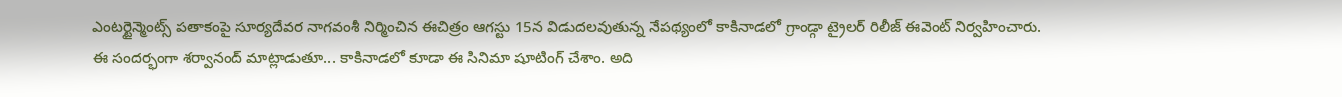ఎంటర్టైన్మెంట్స్ పతాకంపై సూర్యదేవర నాగవంశీ నిర్మించిన ఈచిత్రం ఆగస్టు 15న విడుదలవుతున్న నేపథ్యంలో కాకినాడలో గ్రాండ్గా ట్రైలర్ రిలీజ్ ఈవెంట్ నిర్వహించారు.
ఈ సందర్భంగా శర్వానంద్ మాట్లాడుతూ... కాకినాడలో కూడా ఈ సినిమా షూటింగ్ చేశాం. అది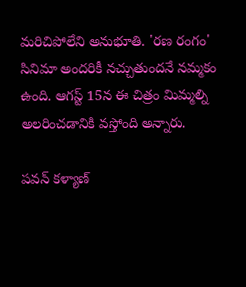మరిచిపోలేని అనుభూతి. 'రణ రంగం' సినిమా అందరికీ నచ్చుతుందనే నమ్మకం ఉంది. ఆగస్ట్ 15న ఈ చిత్రం మిమ్మల్ని అలరించడానికి వస్తోంది అన్నారు.

పవన్ కళ్యాణ్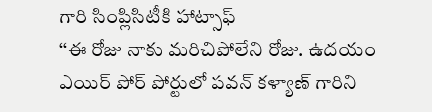గారి సింప్లిసిటీకి హాట్సాఫ్
‘‘ఈ రోజు నాకు మరిచిపోలేని రోజు. ఉదయం ఎయిర్ పోర్ పోర్టులో పవన్ కళ్యాణ్ గారిని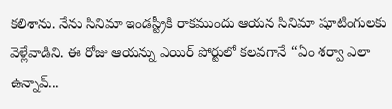కలిశాను. నేను సినిమా ఇండస్ట్రీకి రాకముందు ఆయన సినిమా షూటింగులకు వెళ్లేవాడిని. ఈ రోజు ఆయన్ను ఎయిర్ పోర్టులో కలవగానే ‘‘ఏం శర్వా ఎలా ఉన్నావ్...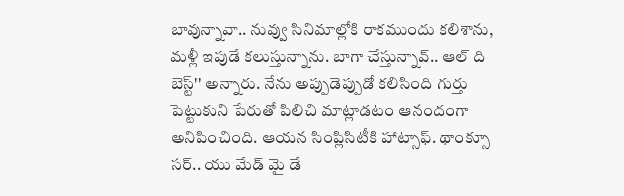బావున్నావా.. నువ్వు సినిమాల్లోకి రాకముందు కలిశాను, మళ్లీ ఇపుడే కలుస్తున్నాను. బాగా చేస్తున్నావ్.. ఆల్ ది బెస్ట్'' అన్నారు. నేను అప్పుడెప్పుడో కలిసింది గుర్తు పెట్టుకుని పేరుతో పిలిచి మాట్లాడటం ఆనందంగా అనిపించింది. ఆయన సింప్లిసిటీకి హాట్సాఫ్. థాంక్సూ సర్.. యు మేడ్ మై డే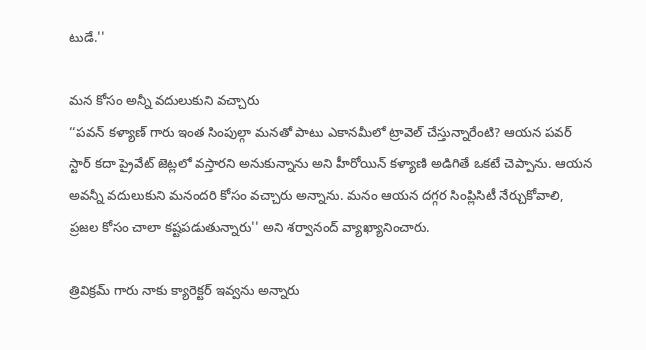టుడే.''

మన కోసం అన్నీ వదులుకుని వచ్చారు
‘‘పవన్ కళ్యాణ్ గారు ఇంత సింపుల్గా మనతో పాటు ఎకానమీలో ట్రావెల్ చేస్తున్నారేంటి? ఆయన పవర్ స్టార్ కదా ప్రైవేట్ జెట్లలో వస్తారని అనుకున్నాను అని హీరోయిన్ కళ్యాణి అడిగితే ఒకటే చెప్పాను. ఆయన అవన్నీ వదులుకుని మనందరి కోసం వచ్చారు అన్నాను. మనం ఆయన దగ్గర సింప్లిసిటీ నేర్చుకోవాలి, ప్రజల కోసం చాలా కష్టపడుతున్నారు'' అని శర్వానంద్ వ్యాఖ్యానించారు.

త్రివిక్రమ్ గారు నాకు క్యారెక్టర్ ఇవ్వను అన్నారు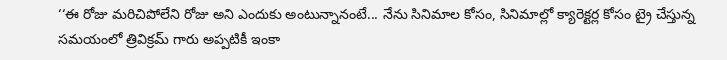‘‘ఈ రోజు మరిచిపోలేని రోజు అని ఎందుకు అంటున్నానంటే... నేను సినిమాల కోసం, సినిమాల్లో క్యారెక్టర్ల కోసం ట్రై చేస్తున్న సమయంలో త్రివిక్రమ్ గారు అప్పటికీ ఇంకా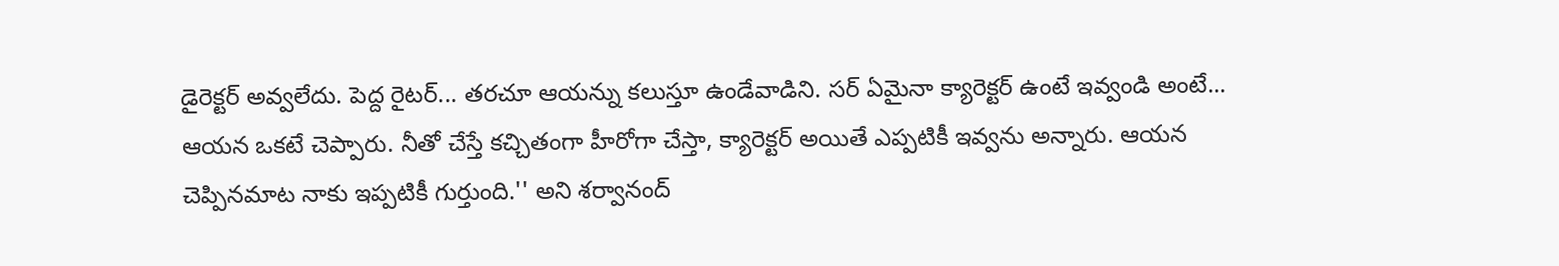డైరెక్టర్ అవ్వలేదు. పెద్ద రైటర్... తరచూ ఆయన్ను కలుస్తూ ఉండేవాడిని. సర్ ఏమైనా క్యారెక్టర్ ఉంటే ఇవ్వండి అంటే... ఆయన ఒకటే చెప్పారు. నీతో చేస్తే కచ్చితంగా హీరోగా చేస్తా, క్యారెక్టర్ అయితే ఎప్పటికీ ఇవ్వను అన్నారు. ఆయన చెప్పినమాట నాకు ఇప్పటికీ గుర్తుంది.'' అని శర్వానంద్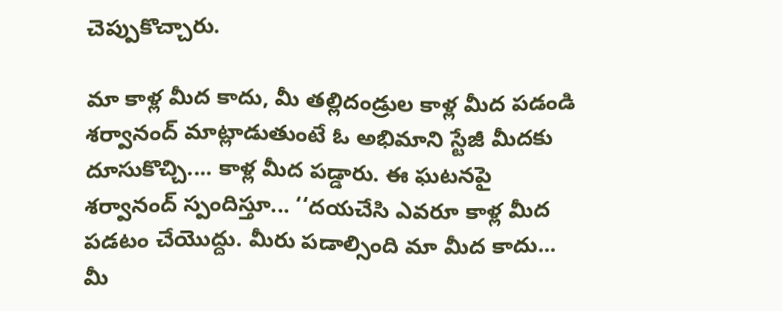చెప్పుకొచ్చారు.

మా కాళ్ల మీద కాదు, మీ తల్లిదండ్రుల కాళ్ల మీద పడండి
శర్వానంద్ మాట్లాడుతుంటే ఓ అభిమాని స్టేజీ మీదకు దూసుకొచ్చి.... కాళ్ల మీద పడ్డారు. ఈ ఘటనపై శర్వానంద్ స్పందిస్తూ... ‘‘దయచేసి ఎవరూ కాళ్ల మీద పడటం చేయొద్దు. మీరు పడాల్సింది మా మీద కాదు... మీ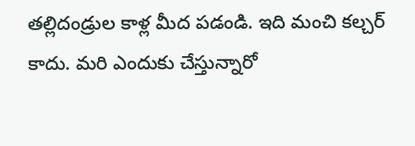తల్లిదండ్రుల కాళ్ల మీద పడండి. ఇది మంచి కల్చర్ కాదు. మరి ఎందుకు చేస్తున్నారో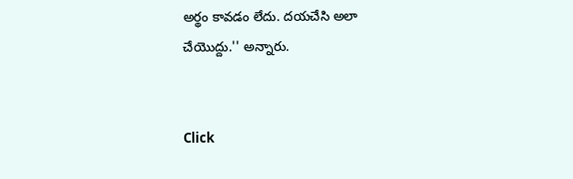అర్థం కావడం లేదు. దయచేసి అలా చేయొద్దు.'' అన్నారు.


Click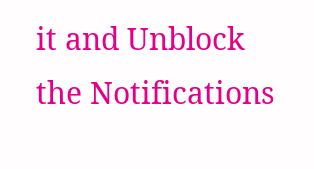it and Unblock the Notifications